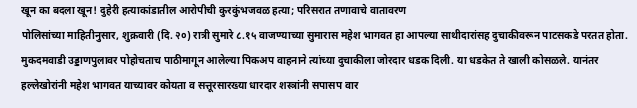खून का बदला खून! दुहेरी हत्याकांडातील आरोपीची कुरकुंभजवळ हत्या; परिसरात तणावाचे वातावरण
पोलिसांच्या माहितीनुसार, शुक्रवारी (दि. २०) रात्री सुमारे ८.१५ वाजण्याच्या सुमारास महेश भागवत हा आपल्या साथीदारांसह दुचाकीवरून पाटसकडे परतत होता. मुकदमवाडी उड्डाणपुलावर पोहोचताच पाठीमागून आलेल्या पिकअप वाहनाने त्यांच्या दुचाकीला जोरदार धडक दिली. या धडकेत ते खाली कोसळले. यानंतर हल्लेखोरांनी महेश भागवत याच्यावर कोयता व सत्तूरसारख्या धारदार शस्त्रांनी सपासप वार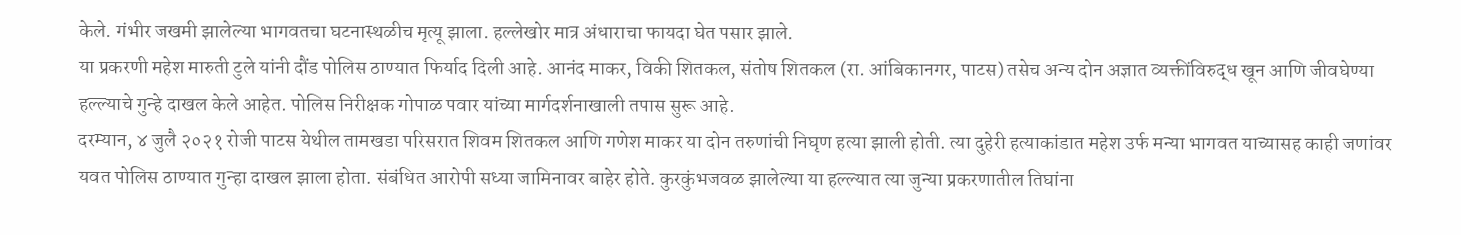केले. गंभीर जखमी झालेल्या भागवतचा घटनास्थळीच मृत्यू झाला. हल्लेखोर मात्र अंधाराचा फायदा घेत पसार झाले.
या प्रकरणी महेश मारुती टुले यांनी दौंड पोलिस ठाण्यात फिर्याद दिली आहे. आनंद माकर, विकी शितकल, संतोष शितकल (रा. आंबिकानगर, पाटस) तसेच अन्य दोन अज्ञात व्यक्तींविरुद्ध खून आणि जीवघेण्या हल्ल्याचे गुन्हे दाखल केले आहेत. पोलिस निरीक्षक गोपाळ पवार यांच्या मार्गदर्शनाखाली तपास सुरू आहे.
दरम्यान, ४ जुलै २०२१ रोजी पाटस येथील तामखडा परिसरात शिवम शितकल आणि गणेश माकर या दोन तरुणांची निघृण हत्या झाली होती. त्या दुहेरी हत्याकांडात महेश उर्फ मन्या भागवत याच्यासह काही जणांवर यवत पोलिस ठाण्यात गुन्हा दाखल झाला होता. संबंधित आरोपी सध्या जामिनावर बाहेर होते. कुरकुंभजवळ झालेल्या या हल्ल्यात त्या जुन्या प्रकरणातील तिघांना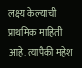लक्ष्य केल्याची प्राथमिक माहिती आहे. त्यापैकी महेश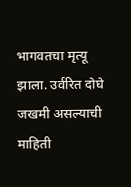भागवतचा मृत्यू झाला. उर्वरित दोघे जखमी असल्याची माहिती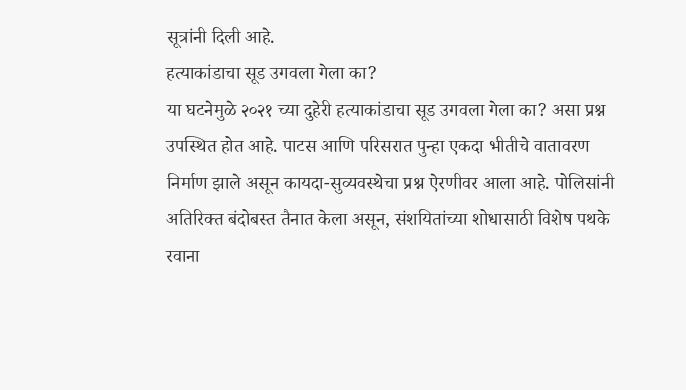सूत्रांनी दिली आहे.
हत्याकांडाचा सूड उगवला गेला का?
या घटनेमुळे २०२१ च्या दुहेरी हत्याकांडाचा सूड उगवला गेला का? असा प्रश्न उपस्थित होत आहे. पाटस आणि परिसरात पुन्हा एकदा भीतीचे वातावरण निर्माण झाले असून कायदा-सुव्यवस्थेचा प्रश्न ऐरणीवर आला आहे. पोलिसांनी अतिरिक्त बंदोबस्त तैनात केला असून, संशयितांच्या शोधासाठी विशेष पथके रवाना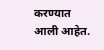करण्यात आली आहेत.